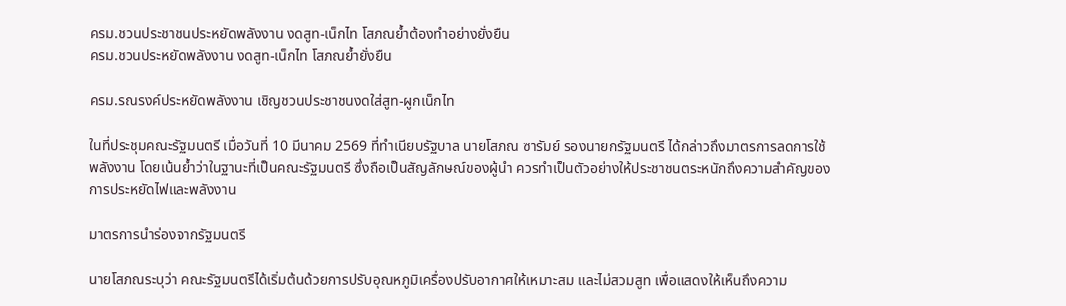ครม.ชวนประชาชนประหยัดพลังงาน งดสูท-เน็กไท โสภณย้ำต้องทำอย่างยั่งยืน
ครม.ชวนประหยัดพลังงาน งดสูท-เน็กไท โสภณย้ำยั่งยืน

ครม.รณรงค์ประหยัดพลังงาน เชิญชวนประชาชนงดใส่สูท-ผูกเน็กไท

ในที่ประชุมคณะรัฐมนตรี เมื่อวันที่ 10 มีนาคม 2569 ที่ทำเนียบรัฐบาล นายโสภณ ซารัมย์ รองนายกรัฐมนตรี ได้กล่าวถึงมาตรการลดการใช้พลังงาน โดยเน้นย้ำว่าในฐานะที่เป็นคณะรัฐมนตรี ซึ่งถือเป็นสัญลักษณ์ของผู้นำ ควรทำเป็นตัวอย่างให้ประชาชนตระหนักถึงความสำคัญของการประหยัดไฟและพลังงาน

มาตรการนำร่องจากรัฐมนตรี

นายโสภณระบุว่า คณะรัฐมนตรีได้เริ่มต้นด้วยการปรับอุณหภูมิเครื่องปรับอากาศให้เหมาะสม และไม่สวมสูท เพื่อแสดงให้เห็นถึงความ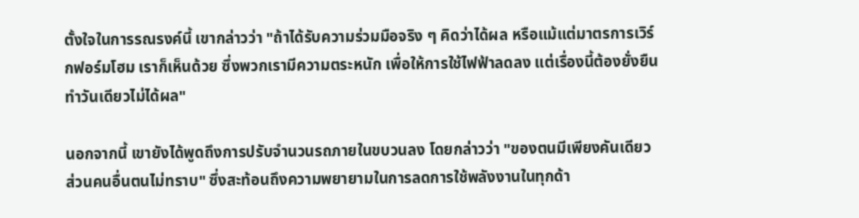ตั้งใจในการรณรงค์นี้ เขากล่าวว่า "ถ้าได้รับความร่วมมือจริง ๆ คิดว่าได้ผล หรือแม้แต่มาตรการเวิร์กฟอร์มโฮม เราก็เห็นด้วย ซึ่งพวกเรามีความตระหนัก เพื่อให้การใช้ไฟฟ้าลดลง แต่เรื่องนี้ต้องยั่งยืน ทำวันเดียวไม่ได้ผล"

นอกจากนี้ เขายังได้พูดถึงการปรับจำนวนรถภายในขบวนลง โดยกล่าวว่า "ของตนมีเพียงคันเดียว ส่วนคนอื่นตนไม่ทราบ" ซึ่งสะท้อนถึงความพยายามในการลดการใช้พลังงานในทุกด้า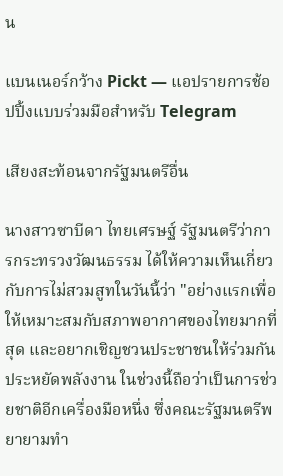น

แบนเนอร์กว้าง Pickt — แอปรายการช้อปปิ้งแบบร่วมมือสำหรับ Telegram

เสียงสะท้อนจากรัฐมนตรีอื่น

นางสาวซาบีดา ไทยเศรษฐ์ รัฐมนตรีว่าการกระทรวงวัฒนธรรม ได้ให้ความเห็นเกี่ยวกับการไม่สวมสูทในวันนี้ว่า "อย่างแรกเพื่อให้เหมาะสมกับสภาพอากาศของไทยมากที่สุด และอยากเชิญชวนประชาชนให้ร่วมกันประหยัดพลังงาน ในช่วงนี้ถือว่าเป็นการช่วยชาติอีกเครื่องมือหนึ่ง ซึ่งคณะรัฐมนตรีพยายามทำ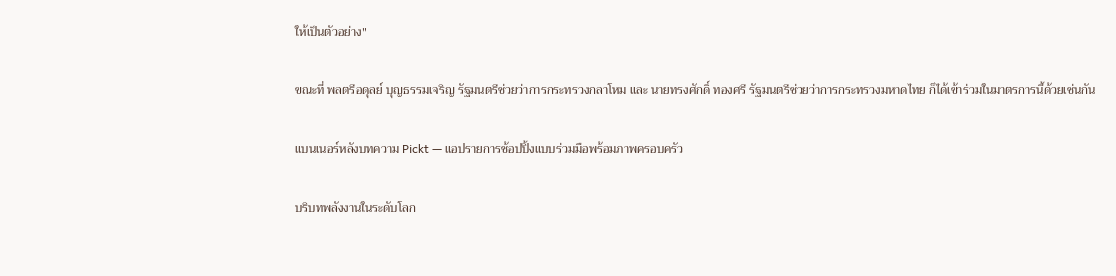ให้เป็นตัวอย่าง"

ขณะที่ พลตรีอดุลย์ บุญธรรมเจริญ รัฐมนตรีช่วยว่าการกระทรวงกลาโหม และ นายทรงศักดิ์ ทองศรี รัฐมนตรีช่วยว่าการกระทรวงมหาดไทย ก็ได้เข้าร่วมในมาตรการนี้ด้วยเช่นกัน

แบนเนอร์หลังบทความ Pickt — แอปรายการช้อปปิ้งแบบร่วมมือพร้อมภาพครอบครัว

บริบทพลังงานในระดับโลก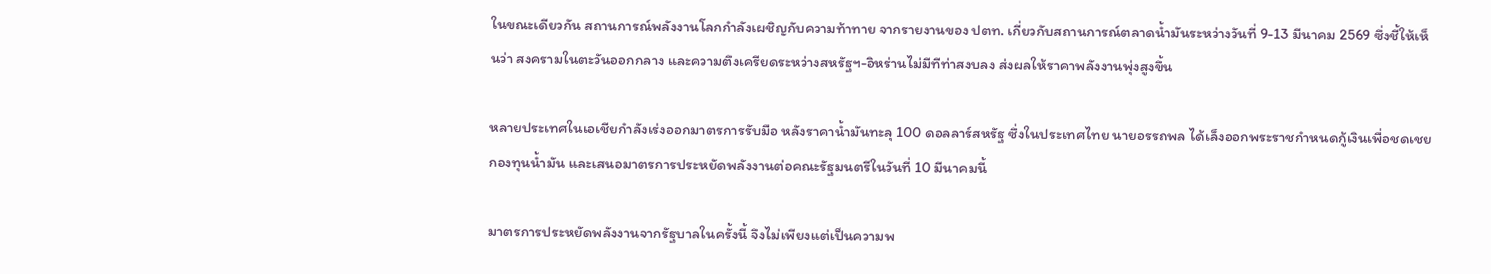ในขณะเดียวกัน สถานการณ์พลังงานโลกกำลังเผชิญกับความท้าทาย จากรายงานของ ปตท. เกี่ยวกับสถานการณ์ตลาดน้ำมันระหว่างวันที่ 9-13 มีนาคม 2569 ซึ่งชี้ให้เห็นว่า สงครามในตะวันออกกลาง และความตึงเครียดระหว่างสหรัฐฯ-อิหร่านไม่มีทีท่าสงบลง ส่งผลให้ราคาพลังงานพุ่งสูงขึ้น

หลายประเทศในเอเชียกำลังเร่งออกมาตรการรับมือ หลังราคาน้ำมันทะลุ 100 ดอลลาร์สหรัฐ ซึ่งในประเทศไทย นายอรรถพล ได้เล็งออกพระราชกำหนดกู้เงินเพื่อชดเชยกองทุนน้ำมัน และเสนอมาตรการประหยัดพลังงานต่อคณะรัฐมนตรีในวันที่ 10 มีนาคมนี้

มาตรการประหยัดพลังงานจากรัฐบาลในครั้งนี้ จึงไม่เพียงแต่เป็นความพ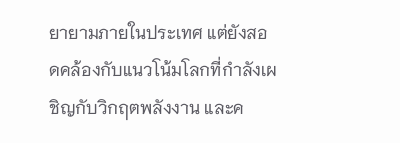ยายามภายในประเทศ แต่ยังสอดคล้องกับแนวโน้มโลกที่กำลังเผชิญกับวิกฤตพลังงาน และค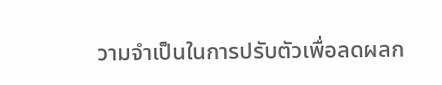วามจำเป็นในการปรับตัวเพื่อลดผลก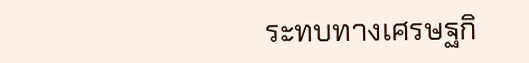ระทบทางเศรษฐกิ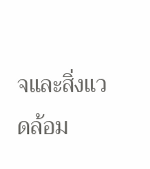จและสิ่งแวดล้อม